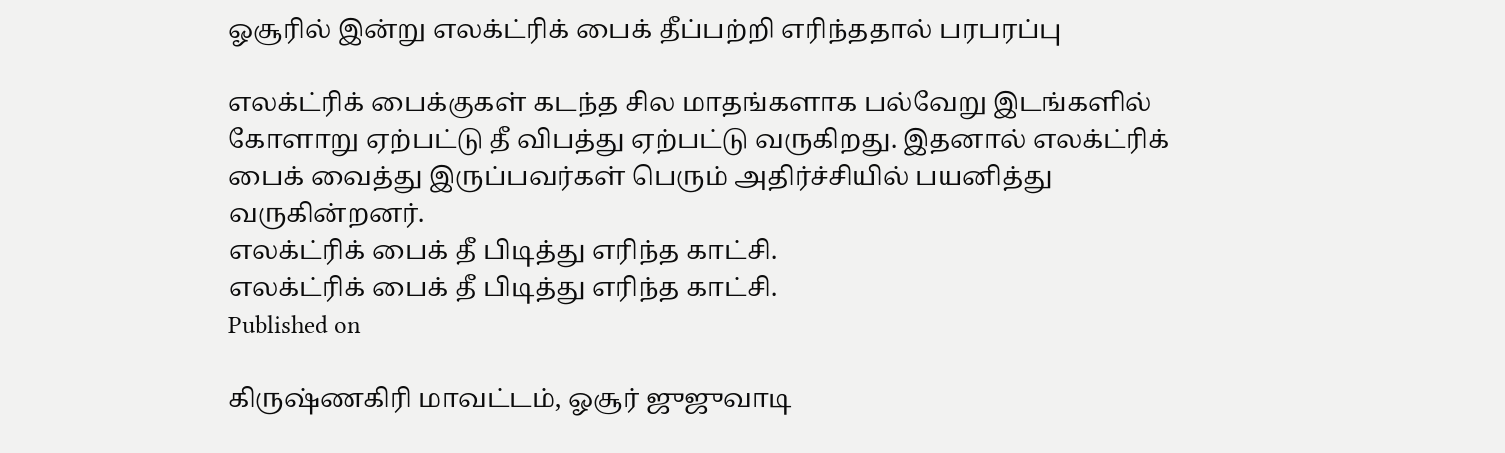ஓசூரில் இன்று எலக்ட்ரிக் பைக் தீப்பற்றி எரிந்ததால் பரபரப்பு

எலக்ட்ரிக் பைக்குகள் கடந்த சில மாதங்களாக பல்வேறு இடங்களில் கோளாறு ஏற்பட்டு தீ விபத்து ஏற்பட்டு வருகிறது. இதனால் எலக்ட்ரிக் பைக் வைத்து இருப்பவர்கள் பெரும் அதிர்ச்சியில் பயனித்து வருகின்றனர்.
எலக்ட்ரிக் பைக் தீ பிடித்து எரிந்த காட்சி.
எலக்ட்ரிக் பைக் தீ பிடித்து எரிந்த காட்சி.
Published on

கிருஷ்ணகிரி மாவட்டம், ஓசூர் ஜுஜுவாடி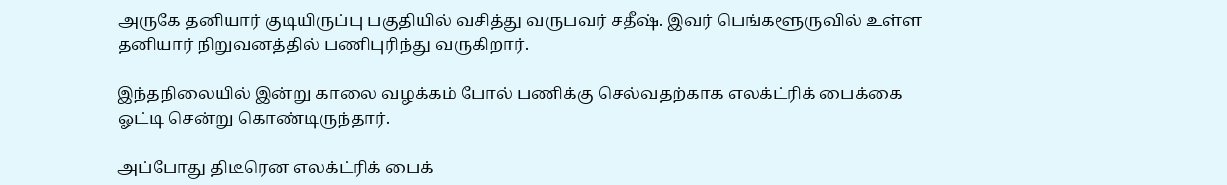அருகே தனியார் குடியிருப்பு பகுதியில் வசித்து வருபவர் சதீஷ். இவர் பெங்களூருவில் உள்ள தனியார் நிறுவனத்தில் பணிபுரிந்து வருகிறார்.

இந்தநிலையில் இன்று காலை வழக்கம் போல் பணிக்கு செல்வதற்காக எலக்ட்ரிக் பைக்கை ஓட்டி சென்று கொண்டிருந்தார்.

அப்போது திடீரென எலக்ட்ரிக் பைக்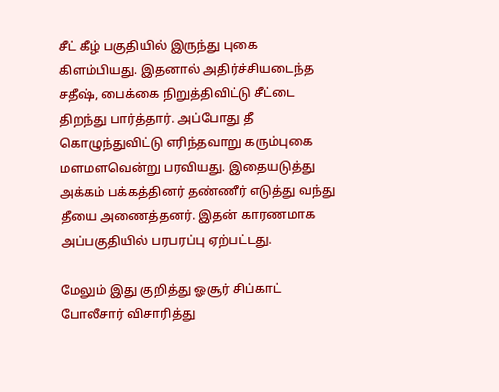சீட் கீழ் பகுதியில் இருந்து புகை கிளம்பியது. இதனால் அதிர்ச்சியடைந்த சதீஷ், பைக்கை நிறுத்திவிட்டு சீட்டை திறந்து பார்த்தார். அப்போது தீ கொழுந்துவிட்டு எரிந்தவாறு கரும்புகை மளமளவென்று பரவியது. இதையடுத்து அக்கம் பக்கத்தினர் தண்ணீர் எடுத்து வந்து தீயை அணைத்தனர். இதன் காரணமாக அப்பகுதியில் பரபரப்பு ஏற்பட்டது.

மேலும் இது குறித்து ஓசூர் சிப்காட் போலீசார் விசாரித்து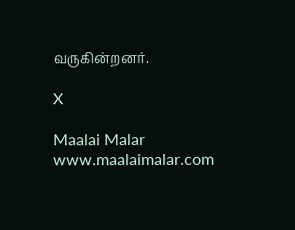வருகின்றனர்.

X

Maalai Malar
www.maalaimalar.com